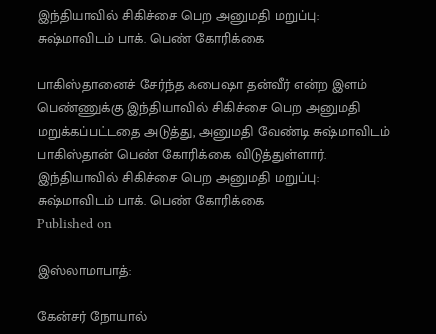இந்தியாவில் சிகிச்சை பெற அனுமதி மறுப்பு: சுஷ்மாவிடம் பாக். பெண் கோரிக்கை

பாகிஸ்தானைச் சேர்ந்த ஃபைஷா தன்வீர் என்ற இளம் பெண்ணுக்கு இந்தியாவில் சிகிச்சை பெற அனுமதி மறுக்கப்பட்டதை அடுத்து, அனுமதி வேண்டி சுஷ்மாவிடம் பாகிஸ்தான் பெண் கோரிக்கை விடுத்துள்ளார்.
இந்தியாவில் சிகிச்சை பெற அனுமதி மறுப்பு: சுஷ்மாவிடம் பாக். பெண் கோரிக்கை
Published on

இஸ்லாமாபாத்:

கேன்சர் நோயால்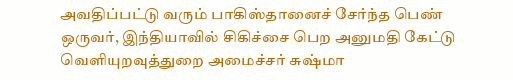அவதிப்பட்டு வரும் பாகிஸ்தானைச் சேர்ந்த பெண் ஒருவர், இந்தியாவில் சிகிச்சை பெற அனுமதி கேட்டு வெளியுறவுத்துறை அமைச்சர் சுஷ்மா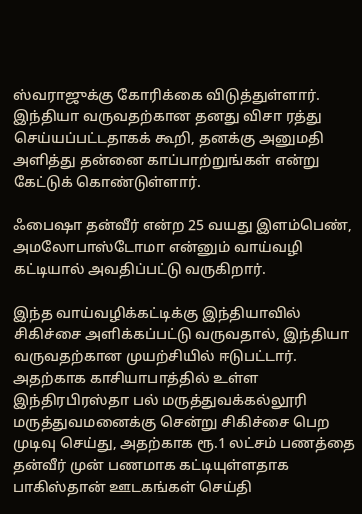ஸ்வராஜுக்கு கோரிக்கை விடுத்துள்ளார். இந்தியா வருவதற்கான தனது விசா ரத்து செய்யப்பட்டதாகக் கூறி, தனக்கு அனுமதி அளித்து தன்னை காப்பாற்றுங்கள் என்று கேட்டுக் கொண்டுள்ளார்.

ஃபைஷா தன்வீர் என்ற 25 வயது இளம்பெண், அமலோபாஸ்டோமா என்னும் வாய்வழி கட்டியால் அவதிப்பட்டு வருகிறார்.

இந்த வாய்வழிக்கட்டிக்கு இந்தியாவில் சிகிச்சை அளிக்கப்பட்டு வருவதால், இந்தியா வருவதற்கான முயற்சியில் ஈடுபட்டார். அதற்காக காசியாபாத்தில் உள்ள இந்திரபிரஸ்தா பல் மருத்துவக்கல்லூரி மருத்துவமனைக்கு சென்று சிகிச்சை பெற முடிவு செய்து, அதற்காக ரூ.1 லட்சம் பணத்தை தன்வீர் முன் பணமாக கட்டியுள்ளதாக பாகிஸ்தான் ஊடகங்கள் செய்தி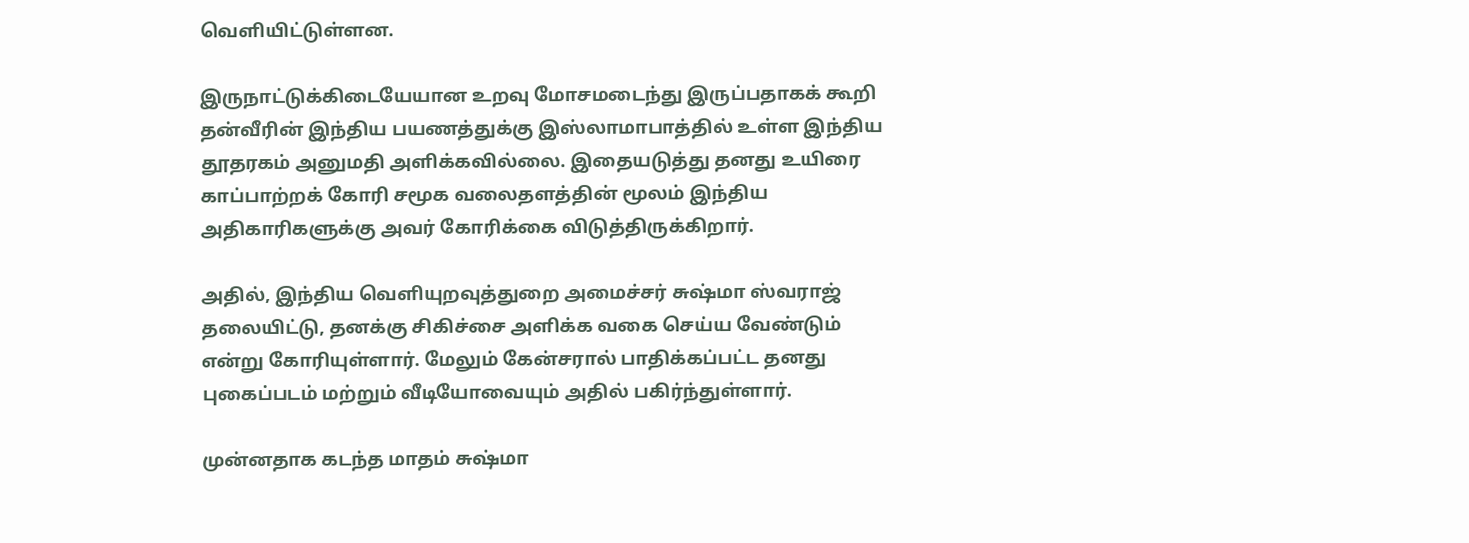வெளியிட்டுள்ளன.

இருநாட்டுக்கிடையேயான உறவு மோசமடைந்து இருப்பதாகக் கூறி தன்வீரின் இந்திய பயணத்துக்கு இஸ்லாமாபாத்தில் உள்ள இந்திய தூதரகம் அனுமதி அளிக்கவில்லை. இதையடுத்து தனது உயிரை காப்பாற்றக் கோரி சமூக வலைதளத்தின் மூலம் இந்திய அதிகாரிகளுக்கு அவர் கோரிக்கை விடுத்திருக்கிறார்.

அதில், இந்திய வெளியுறவுத்துறை அமைச்சர் சுஷ்மா ஸ்வராஜ் தலையிட்டு, தனக்கு சிகிச்சை அளிக்க வகை செய்ய வேண்டும் என்று கோரியுள்ளார். மேலும் கேன்சரால் பாதிக்கப்பட்ட தனது புகைப்படம் மற்றும் வீடியோவையும் அதில் பகிர்ந்துள்ளார்.

முன்னதாக கடந்த மாதம் சுஷ்மா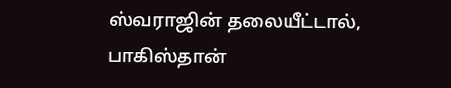ஸ்வராஜின் தலையீட்டால், பாகிஸ்தான்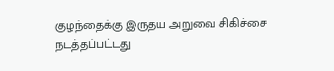குழந்தைக்கு இருதய அறுவை சிகிச்சை நடத்தப்பட்டது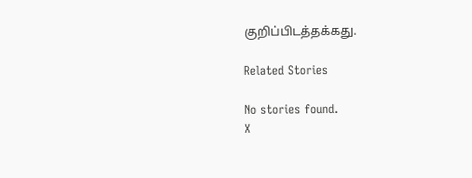குறிப்பிடத்தக்கது.

Related Stories

No stories found.
X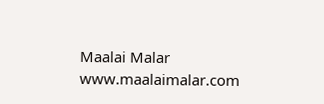Maalai Malar
www.maalaimalar.com